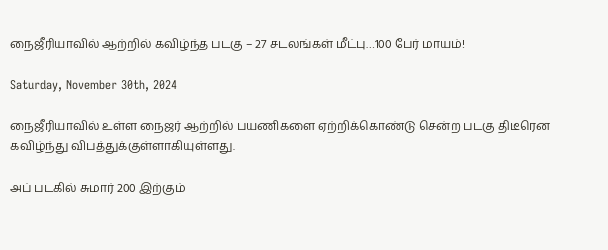நைஜீரியாவில் ஆற்றில் கவிழ்ந்த படகு – 27 சடலங்கள் மீட்பு…100 பேர் மாயம்!

Saturday, November 30th, 2024

நைஜீரியாவில் உள்ள நைஜர் ஆற்றில் பயணிகளை ஏற்றிக்கொண்டு சென்ற படகு திடீரென கவிழ்ந்து விபத்துக்குள்ளாகியுள்ளது.

அப் படகில் சுமார் 200 இற்கும்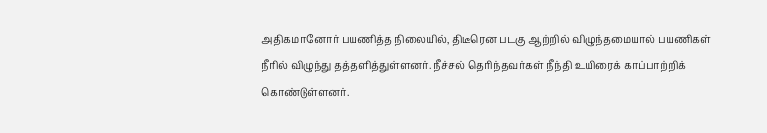அதிகமானோர் பயணித்த நிலையில், திடீரென படகு ஆற்றில் விழுந்தமையால் பயணிகள் நீரில் விழுந்து தத்தளித்துள்ளனர். நீச்சல் தெரிந்தவர்கள் நீந்தி உயிரைக் காப்பாற்றிக் கொண்டுள்ளனர்.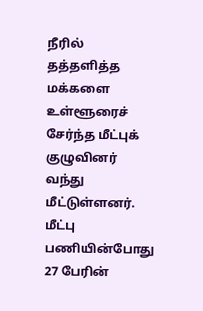நீரில் தத்தளித்த மக்களை உள்ளூரைச் சேர்ந்த மீட்புக் குழுவினர் வந்து மீட்டுள்ளனர். மீட்பு பணியின்போது 27 பேரின்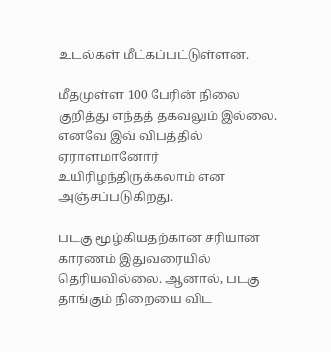உடல்கள் மீட்கப்பட்டுள்ளன.

மீதமுள்ள 100 பேரின் நிலை குறித்து எந்தத் தகவலும் இல்லை. எனவே இவ் விபத்தில் ஏராளமானோர் உயிரிழந்திருக்கலாம் என அஞ்சப்படுகிறது.

படகு மூழ்கியதற்கான சரியான காரணம் இதுவரையில் தெரியவில்லை. ஆனால், படகு தாங்கும் நிறையை விட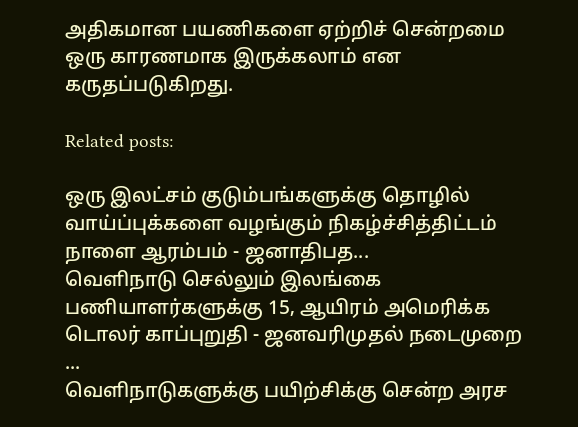அதிகமான பயணிகளை ஏற்றிச் சென்றமை ஒரு காரணமாக இருக்கலாம் என கருதப்படுகிறது.

Related posts:

ஒரு இலட்சம் குடும்பங்களுக்கு தொழில் வாய்ப்புக்களை வழங்கும் நிகழ்ச்சித்திட்டம் நாளை ஆரம்பம் - ஜனாதிபத...
வெளிநாடு செல்லும் இலங்கை பணியாளர்களுக்கு 15, ஆயிரம் அமெரிக்க டொலர் காப்புறுதி - ஜனவரிமுதல் நடைமுறை ...
வெளிநாடுகளுக்கு பயிற்சிக்கு சென்ற அரச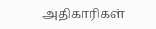அதிகாரிகள்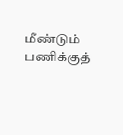மீண்டும் பணிக்குத்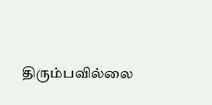திரும்பவில்லை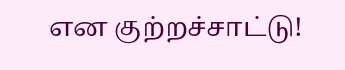என குற்றச்சாட்டு!